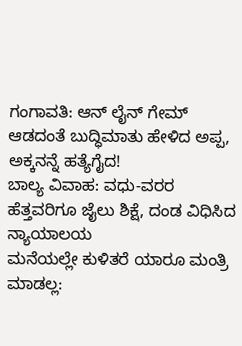ಗಂಗಾವತಿ: ಆನ್ ಲೈನ್ ಗೇಮ್ ಆಡದಂತೆ ಬುದ್ಧಿಮಾತು ಹೇಳಿದ ಅಪ್ಪ, ಅಕ್ಕನನ್ನೆ ಹತ್ಯೆಗೈದ!
ಬಾಲ್ಯ ವಿವಾಹ: ವಧು-ವರರ ಹೆತ್ತವರಿಗೂ ಜೈಲು ಶಿಕ್ಷೆ, ದಂಡ ವಿಧಿಸಿದ ನ್ಯಾಯಾಲಯ
ಮನೆಯಲ್ಲೇ ಕುಳಿತರೆ ಯಾರೂ ಮಂತ್ರಿ ಮಾಡಲ್ಲ: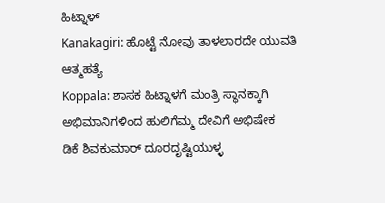ಹಿಟ್ನಾಳ್
Kanakagiri: ಹೊಟ್ಟೆ ನೋವು ತಾಳಲಾರದೇ ಯುವತಿ ಆತ್ಮಹತ್ಯೆ
Koppala: ಶಾಸಕ ಹಿಟ್ನಾಳಗೆ ಮಂತ್ರಿ ಸ್ಥಾನಕ್ಕಾಗಿ ಅಭಿಮಾನಿಗಳಿಂದ ಹುಲಿಗೆಮ್ಮ ದೇವಿಗೆ ಅಭಿಷೇಕ
ಡಿಕೆ ಶಿವಕುಮಾರ್ ದೂರದೃಷ್ಟಿಯುಳ್ಳ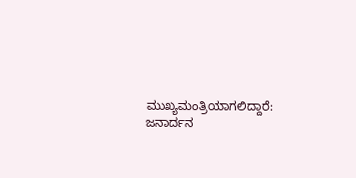ಮುಖ್ಯಮಂತ್ರಿಯಾಗಲಿದ್ದಾರೆ: ಜನಾರ್ದನ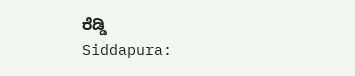ರೆಡ್ಡಿ
Siddapura: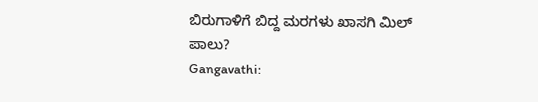ಬಿರುಗಾಳಿಗೆ ಬಿದ್ದ ಮರಗಳು ಖಾಸಗಿ ಮಿಲ್ ಪಾಲು?
Gangavathi: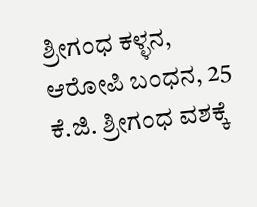ಶ್ರೀಗಂಧ ಕಳ್ಳನ, ಆರೋಪಿ ಬಂಧನ, 25 ಕೆ.ಜಿ. ಶ್ರೀಗಂಧ ವಶಕ್ಕೆ